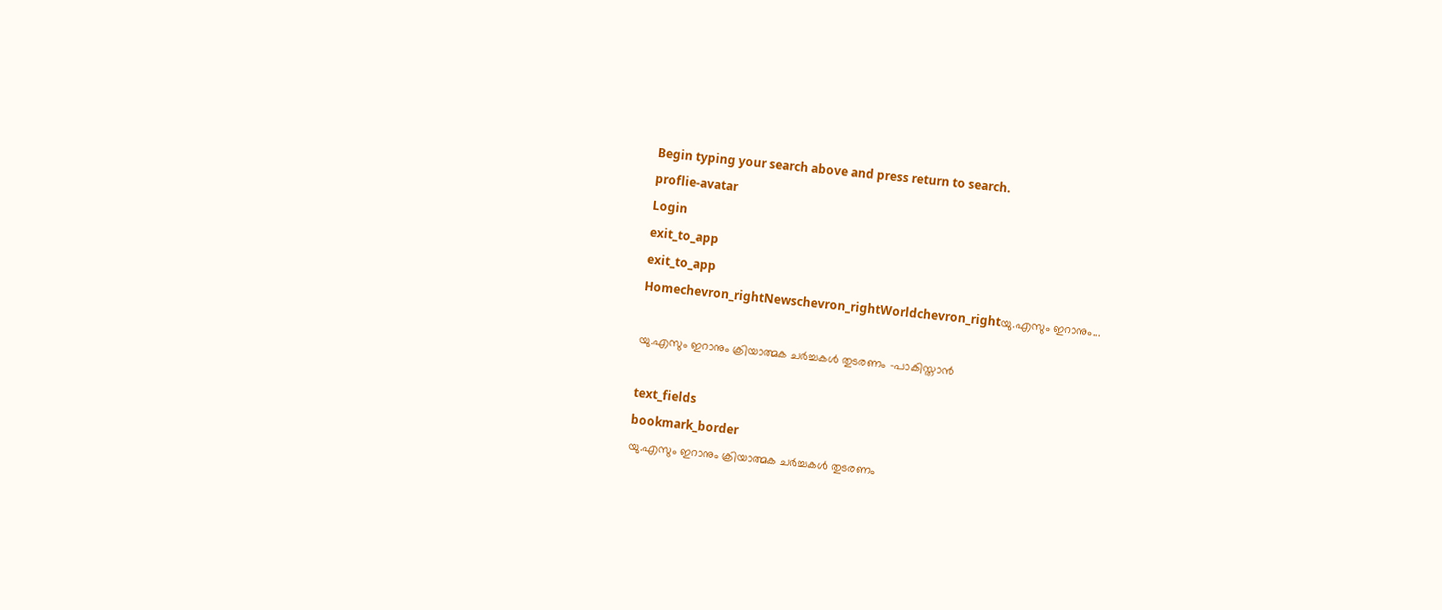Begin typing your search above and press return to search.
proflie-avatar
Login
exit_to_app
exit_to_app
Homechevron_rightNewschevron_rightWorldchevron_rightയു.എസും ഇറാനും...

യു.എസും ഇറാനും ക്രിയാത്മക ചർച്ചകൾ തുടരണം -പാകിസ്താൻ

text_fields
bookmark_border
യു.എസും ഇറാനും ക്രിയാത്മക ചർച്ചകൾ തുടരണം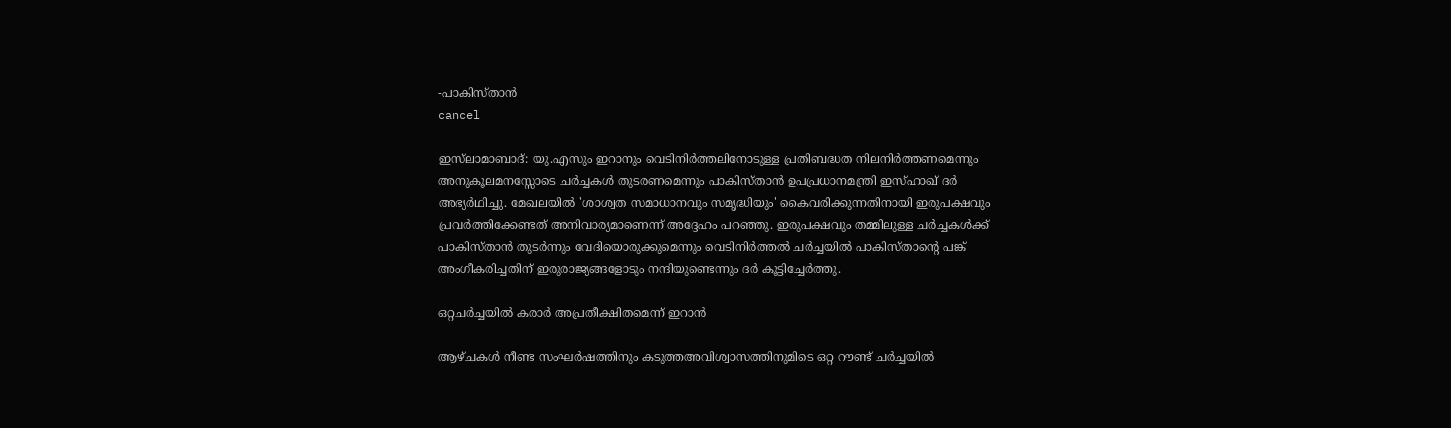-പാകിസ്താൻ
cancel

ഇസ്‌ലാമാബാദ്: യു.എസും ഇറാനും വെടിനിർത്തലിനോടുള്ള പ്രതിബദ്ധത നിലനിർത്തണമെന്നും അനുകൂലമനസ്സോടെ ചർച്ചകൾ തുടരണമെന്നും പാകിസ്താൻ ഉപപ്രധാനമന്ത്രി ഇസ്ഹാഖ് ദർ അഭ്യർഥിച്ചു. മേഖലയിൽ 'ശാശ്വത സമാധാനവും സമൃദ്ധിയും' കൈവരിക്കുന്നതിനായി ഇരുപക്ഷവും പ്രവർത്തിക്കേണ്ടത് അനിവാര്യമാണെന്ന് അദ്ദേഹം പറഞ്ഞു. ഇരുപക്ഷവും തമ്മിലുള്ള ചർച്ചകള്‍ക്ക് പാകിസ്താൻ തുടർന്നും വേദിയൊരുക്കുമെന്നും വെടിനിർത്തൽ ചർച്ചയിൽ പാകിസ്താന്റെ പങ്ക് അംഗീകരിച്ചതിന് ഇരുരാജ്യങ്ങളോടും നന്ദിയുണ്ടെന്നും ദർ കൂട്ടിച്ചേർത്തു.

ഒറ്റചർച്ചയിൽ കരാർ അപ്രതീക്ഷിതമെന്ന് ഇറാൻ

ആഴ്ചകൾ നീണ്ട സംഘർഷത്തിനും കടുത്തഅവിശ്വാസത്തിനുമിടെ ഒറ്റ റൗണ്ട് ചർച്ചയിൽ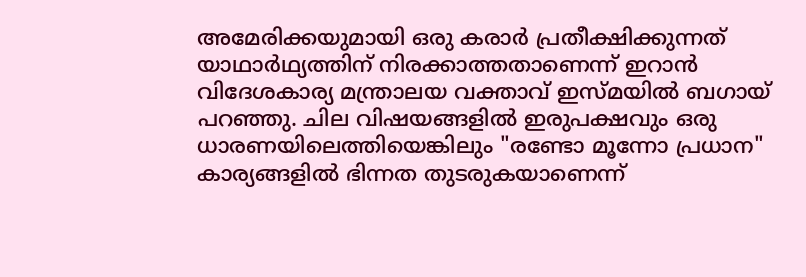അമേരിക്കയുമായി ഒരു കരാർ പ്രതീക്ഷിക്കുന്നത് യാഥാർഥ്യത്തിന് നിരക്കാത്തതാണെന്ന് ഇറാൻ വിദേശകാര്യ മന്ത്രാലയ വക്താവ് ഇസ്മയിൽ ബഗായ് പറഞ്ഞു. ചില വിഷയങ്ങളിൽ ഇരുപക്ഷവും ഒരു ധാരണയിലെത്തിയെങ്കിലും "രണ്ടോ മൂന്നോ പ്രധാന" കാര്യങ്ങളിൽ ഭിന്നത തുടരുകയാണെന്ന്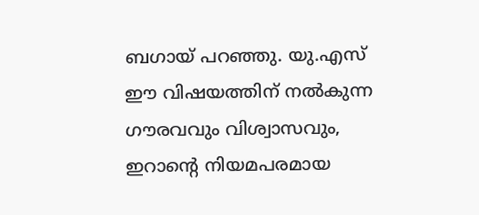ബഗായ് പറഞ്ഞു. യു.എസ് ഈ വിഷയത്തിന് നൽകുന്ന ഗൗരവവും വിശ്വാസവും, ഇറാന്റെ നിയമപരമായ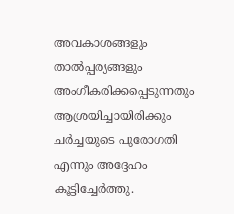അവകാശങ്ങളും താൽപ്പര്യങ്ങളും അംഗീകരിക്കപ്പെടുന്നതും ആശ്രയിച്ചായിരിക്കും ചർച്ചയുടെ പുരോഗതി എന്നും അദ്ദേഹം കൂട്ടിച്ചേർത്തു.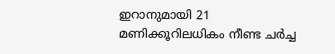ഇറാനുമായി 21 മണിക്കൂറിലധികം നീണ്ട ചർച്ച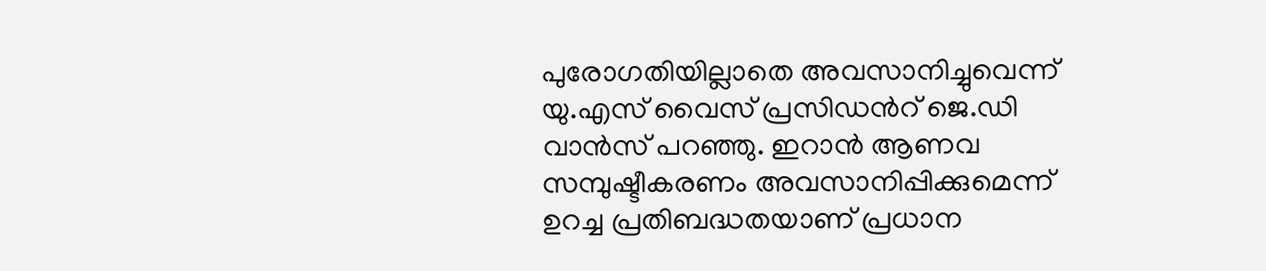പുരോഗതിയില്ലാതെ അവസാനിച്ചുവെന്ന് യു.എസ് വൈസ് പ്രസിഡന്‍റ് ജെ.ഡി വാൻസ് പറഞ്ഞു. ഇറാൻ ആണവ സമ്പുഷ്ടീകരണം അവസാനിപ്പിക്കുമെന്ന് ഉറച്ച പ്രതിബദ്ധതയാണ് പ്രധാന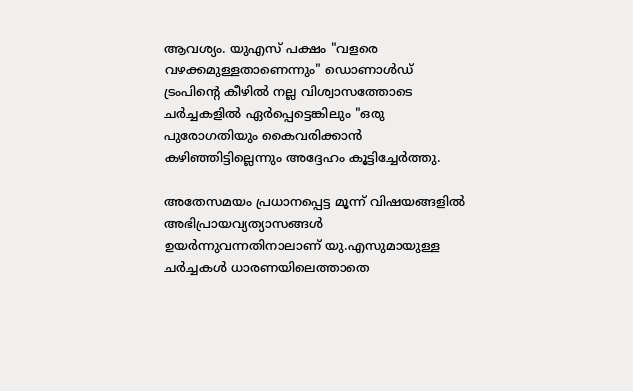ആവശ്യം. യുഎസ് പക്ഷം "വളരെ വഴക്കമുള്ളതാണെന്നും" ഡൊണാൾഡ് ട്രംപിന്റെ കീഴിൽ നല്ല വിശ്വാസത്തോടെ ചർച്ചകളിൽ ഏർപ്പെട്ടെങ്കിലും "ഒരു പുരോഗതിയും കൈവരിക്കാൻ കഴിഞ്ഞിട്ടില്ലെന്നും അദ്ദേഹം കൂട്ടിച്ചേർത്തു.

അതേസമയം പ്രധാനപ്പെട്ട മൂന്ന് വിഷയങ്ങളിൽ അഭിപ്രായവ്യത്യാസങ്ങൾ ഉയർന്നുവന്നതിനാലാണ് യു.എസുമായുള്ള ചർച്ചകൾ ധാരണയിലെത്താതെ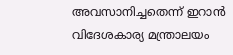അവസാനിച്ചതെന്ന് ഇറാൻ വിദേശകാര്യ മന്ത്രാലയം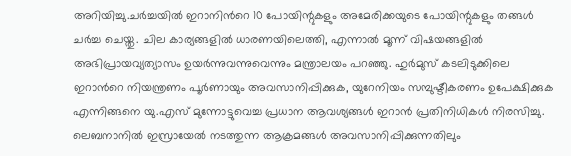അറിയിച്ചു.ചർച്ചയിൽ ഇറാനിന്‍റെ 10 പോയിന്റുകളും അമേരിക്കയുടെ പോയിന്റുകളും തങ്ങൾ ചർച്ച ചെയ്തു. ചില കാര്യങ്ങളിൽ ധാരണയിലെത്തി, എന്നാൽ മൂന്ന് വിഷയങ്ങളിൽ അഭിപ്രായവ്യത്യാസം ഉയർന്നുവന്നുവെന്നും മന്ത്രാലയം പറഞ്ഞു. ഹുർമുസ് കടലിടുക്കിലെ ഇറാന്‍റെ നിയന്ത്രണം പൂർണായും അവസാനിപ്പിക്കുക, യുറേനിയം സമ്പുഷ്ടീകരണം ഉപേക്ഷിക്കുക എന്നിങ്ങനെ യു.എസ് മുന്നോട്ടുവെച്ച പ്രധാന ആവശ്യങ്ങൾ ഇറാൻ പ്രതിനിധികൾ നിരസിച്ചു. ലെബനാനിൽ ഇസ്രായേൽ നടത്തുന്ന ആക്രമങ്ങൾ അവസാനിപ്പിക്കുന്നതിലും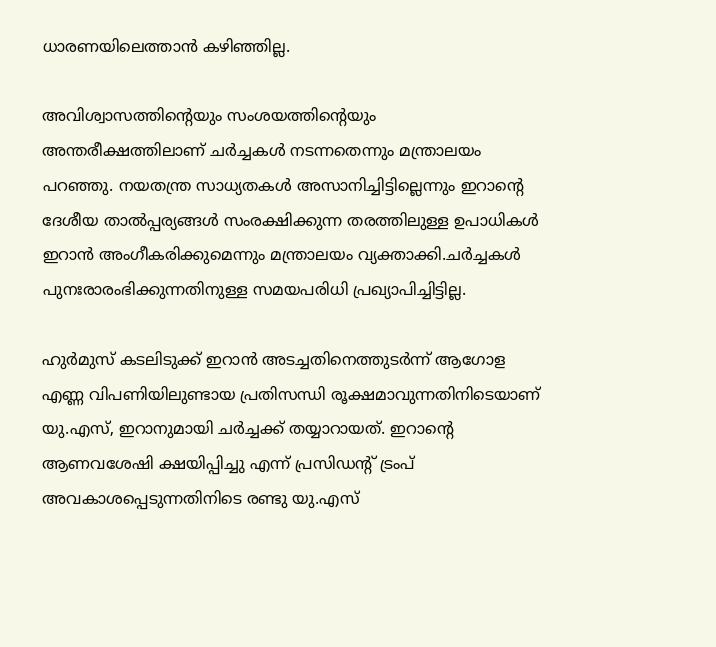ധാരണയിലെത്താൻ കഴിഞ്ഞില്ല.

അവിശ്വാസത്തിന്റെയും സംശയത്തിന്റെയും അന്തരീക്ഷത്തിലാണ് ചർച്ചകൾ നടന്നതെന്നും മന്ത്രാലയം പറഞ്ഞു. നയതന്ത്ര സാധ്യതകൾ അസാനിച്ചിട്ടില്ലെന്നും ഇറാന്റെ ദേശീയ താൽപ്പര്യങ്ങൾ സംരക്ഷിക്കുന്ന തരത്തിലുള്ള ഉപാധികൾ ഇറാൻ അംഗീകരിക്കുമെന്നും മന്ത്രാലയം വ്യക്താക്കി.ചർച്ചകൾ പുനഃരാരംഭിക്കുന്നതിനുള്ള സമയപരിധി പ്രഖ്യാപിച്ചിട്ടില്ല.

ഹുർമുസ് കടലിടുക്ക് ഇറാൻ അടച്ചതിനെത്തുടർന്ന് ആഗോള എണ്ണ വിപണിയിലുണ്ടായ പ്രതിസന്ധി രൂക്ഷമാവുന്നതിനിടെയാണ് യു.എസ്, ഇറാനുമായി ചർച്ചക്ക് തയ്യാറായത്. ഇറാന്‍റെ ആണവശേഷി ക്ഷയിപ്പിച്ചു എന്ന് പ്രസിഡന്‍റ് ട്രംപ് അവകാശപ്പെടുന്നതിനിടെ രണ്ടു യു.എസ്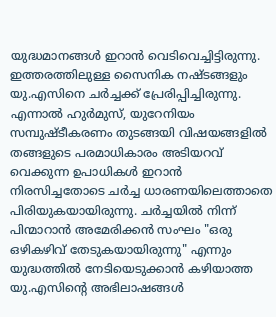യുദ്ധമാനങ്ങൾ ഇറാൻ വെടിവെച്ചിട്ടിരുന്നു. ഇത്തരത്തിലുള്ള സൈനിക നഷ്ടങ്ങളും യു.എസിനെ ചർച്ചക്ക് പ്രേരിപ്പിച്ചിരുന്നു. എന്നാൽ ഹുർമുസ്, യുറേനിയം സമ്പുഷ്ടീകരണം തുടങ്ങയി വിഷയങ്ങളിൽ തങ്ങളുടെ പരമാധികാരം അടിയറവ് വെക്കുന്ന ഉപാധികള്‍ ഇറാൻ നിരസിച്ചതോടെ ചര്‍ച്ച ധാരണയിലെത്താതെ പിരിയുകയായിരുന്നു. ചർച്ചയിൽ നിന്ന് പിന്മാറാൻ അമേരിക്കൻ സംഘം "ഒരു ഒഴികഴിവ് തേടുകയായിരുന്നു" എന്നും യുദ്ധത്തിൽ നേടിയെടുക്കാൻ കഴിയാത്ത യു.എസിന്‍റെ അഭിലാഷങ്ങൾ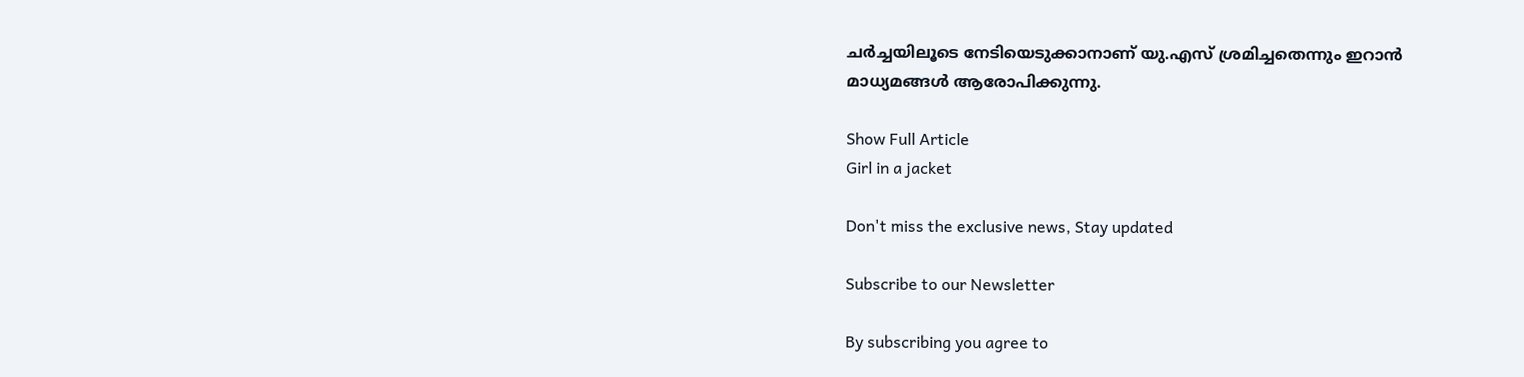ചർച്ചയിലൂടെ നേടിയെടുക്കാനാണ് യു.എസ് ശ്രമിച്ചതെന്നും ഇറാൻ മാധ്യമങ്ങൾ ആരോപിക്കുന്നു.

Show Full Article
Girl in a jacket

Don't miss the exclusive news, Stay updated

Subscribe to our Newsletter

By subscribing you agree to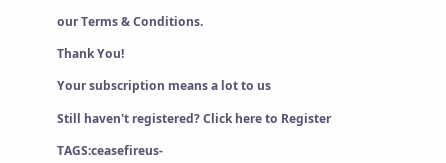our Terms & Conditions.

Thank You!

Your subscription means a lot to us

Still haven't registered? Click here to Register

TAGS:ceasefireus-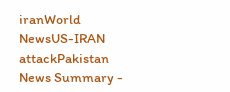iranWorld NewsUS-IRAN attackPakistan
News Summary -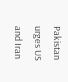Pakistan urges US and Iran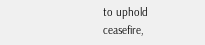to uphold ceasefire,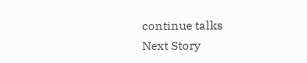continue talks
Next Story